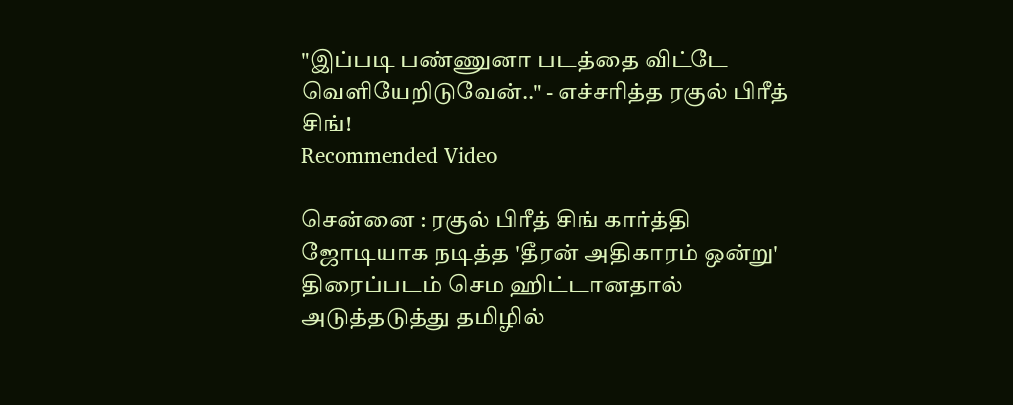"இப்படி பண்ணுனா படத்தை விட்டே வெளியேறிடுவேன்.." - எச்சரித்த ரகுல் பிரீத் சிங்!
Recommended Video

சென்னை : ரகுல் பிரீத் சிங் கார்த்தி ஜோடியாக நடித்த 'தீரன் அதிகாரம் ஒன்று' திரைப்படம் செம ஹிட்டானதால் அடுத்தடுத்து தமிழில்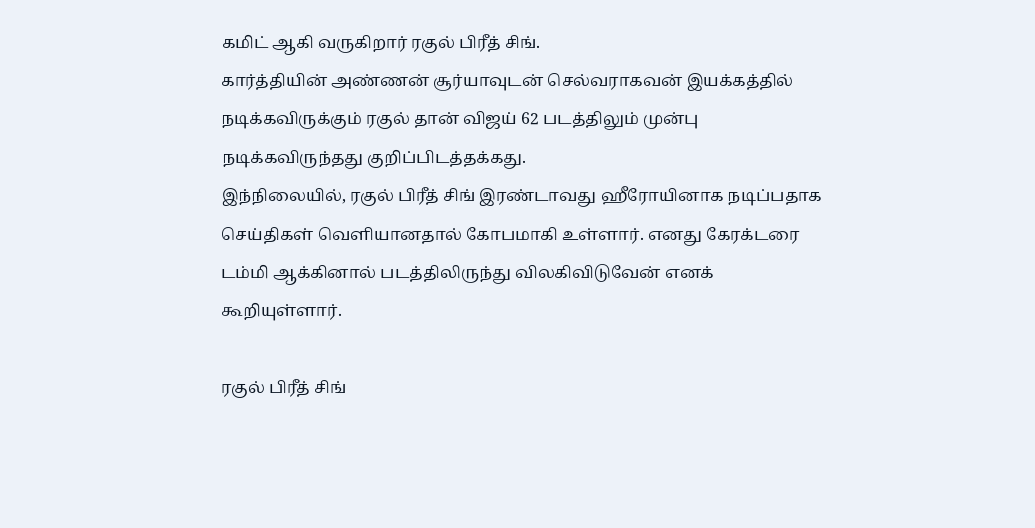கமிட் ஆகி வருகிறார் ரகுல் பிரீத் சிங்.
கார்த்தியின் அண்ணன் சூர்யாவுடன் செல்வராகவன் இயக்கத்தில் நடிக்கவிருக்கும் ரகுல் தான் விஜய் 62 படத்திலும் முன்பு நடிக்கவிருந்தது குறிப்பிடத்தக்கது.
இந்நிலையில், ரகுல் பிரீத் சிங் இரண்டாவது ஹீரோயினாக நடிப்பதாக செய்திகள் வெளியானதால் கோபமாகி உள்ளார். எனது கேரக்டரை டம்மி ஆக்கினால் படத்திலிருந்து விலகிவிடுவேன் எனக் கூறியுள்ளார்.

ரகுல் பிரீத் சிங்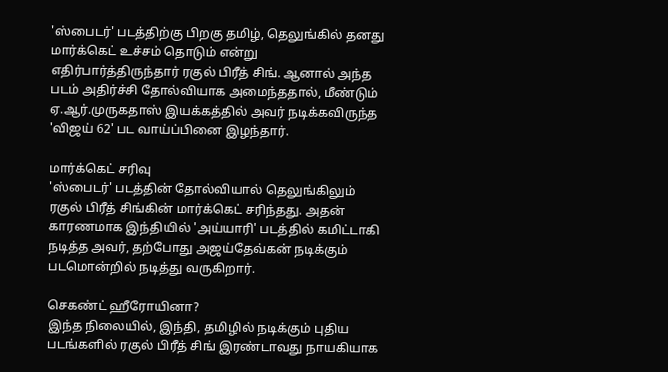'ஸ்பைடர்' படத்திற்கு பிறகு தமிழ், தெலுங்கில் தனது மார்க்கெட் உச்சம் தொடும் என்று எதிர்பார்த்திருந்தார் ரகுல் பிரீத் சிங். ஆனால் அந்த படம் அதிர்ச்சி தோல்வியாக அமைந்ததால், மீண்டும் ஏ.ஆர்.முருகதாஸ் இயக்கத்தில் அவர் நடிக்கவிருந்த 'விஜய் 62' பட வாய்ப்பினை இழந்தார்.

மார்க்கெட் சரிவு
'ஸ்பைடர்' படத்தின் தோல்வியால் தெலுங்கிலும் ரகுல் பிரீத் சிங்கின் மார்க்கெட் சரிந்தது. அதன் காரணமாக இந்தியில் 'அய்யாரி' படத்தில் கமிட்டாகி நடித்த அவர், தற்போது அஜய்தேவ்கன் நடிக்கும் படமொன்றில் நடித்து வருகிறார்.

செகண்ட் ஹீரோயினா?
இந்த நிலையில், இந்தி, தமிழில் நடிக்கும் புதிய படங்களில் ரகுல் பிரீத் சிங் இரண்டாவது நாயகியாக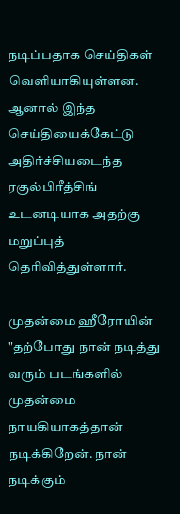நடிப்பதாக செய்திகள் வெளியாகியுள்ளன. ஆனால் இந்த செய்தியைக்கேட்டு அதிர்ச்சியடைந்த ரகுல்பிரீத்சிங் உடனடியாக அதற்கு மறுப்புத் தெரிவித்துள்ளார்.

முதன்மை ஹீரோயின்
"தற்போது நான் நடித்து வரும் படங்களில் முதன்மை நாயகியாகத்தான் நடிக்கிறேன். நான் நடிக்கும்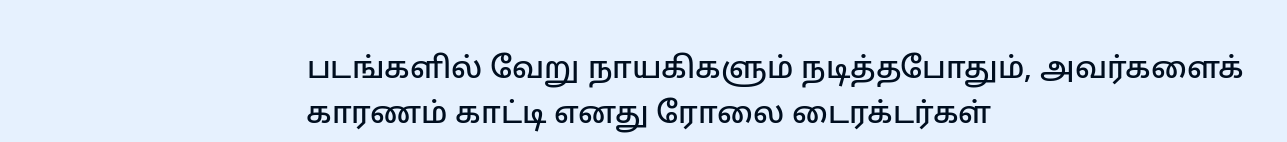படங்களில் வேறு நாயகிகளும் நடித்தபோதும், அவர்களைக் காரணம் காட்டி எனது ரோலை டைரக்டர்கள்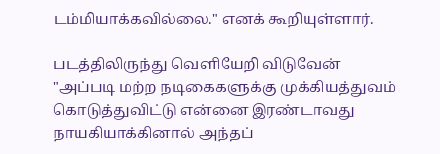டம்மியாக்கவில்லை." எனக் கூறியுள்ளார்.

படத்திலிருந்து வெளியேறி விடுவேன்
"அப்படி மற்ற நடிகைகளுக்கு முக்கியத்துவம் கொடுத்துவிட்டு என்னை இரண்டாவது நாயகியாக்கினால் அந்தப்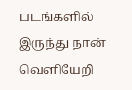படங்களில் இருந்து நான் வெளியேறி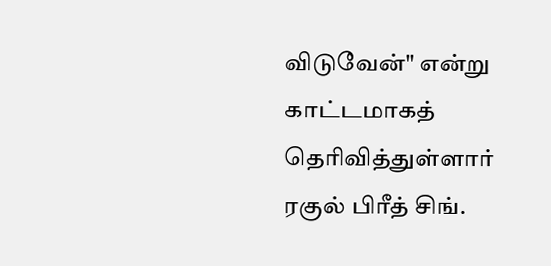விடுவேன்" என்று காட்டமாகத் தெரிவித்துள்ளார் ரகுல் பிரீத் சிங்.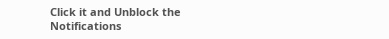Click it and Unblock the Notifications